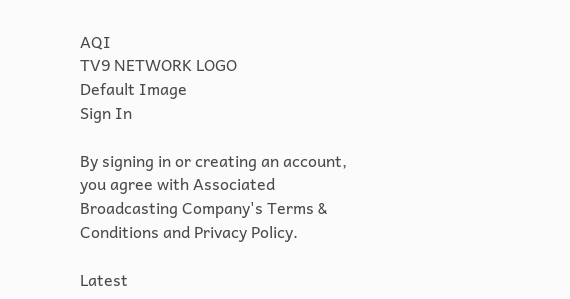AQI
TV9 NETWORK LOGO
Default Image
Sign In

By signing in or creating an account, you agree with Associated Broadcasting Company's Terms & Conditions and Privacy Policy.

Latest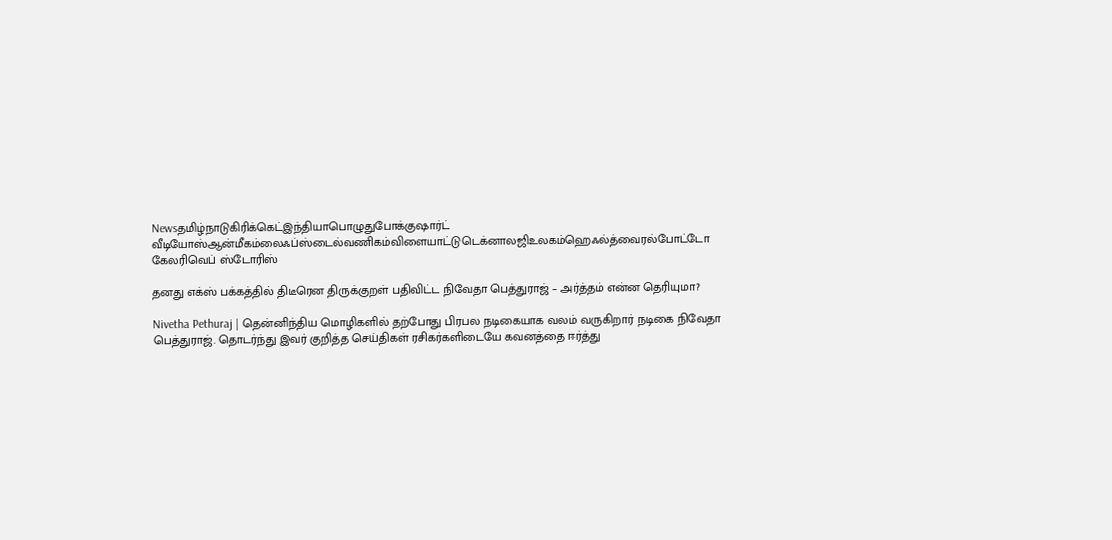Newsதமிழ்நாடுகிரிக்கெட்இந்தியாபொழுதுபோக்குஷார்ட் வீடியோஸ்ஆன்மீகம்லைஃப்ஸ்டைல்வணிகம்விளையாட்டுடெக்னாலஜிஉலகம்ஹெஃல்த்வைரல்போட்டோ கேலரிவெப் ஸ்டோரிஸ்

தனது எக்ஸ் பக்கத்தில் திடீரென திருக்குறள் பதிவிட்ட நிவேதா பெத்துராஜ் – அர்த்தம் என்ன தெரியுமா?

Nivetha Pethuraj | தென்னிந்திய மொழிகளில் தற்போது பிரபல நடிகையாக வலம் வருகிறார் நடிகை நிவேதா பெத்துராஜ். தொடர்ந்து இவர் குறித்த செய்திகள் ரசிகர்களிடையே கவனத்தை ஈர்த்து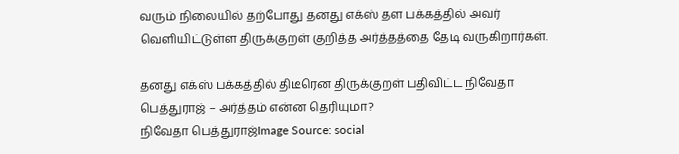வரும் நிலையில் தற்போது தனது எக்ஸ் தள பக்கத்தில் அவர் வெளியிட்டுள்ள திருக்குறள் குறித்த அர்த்தத்தை தேடி வருகிறார்கள்.

தனது எக்ஸ் பக்கத்தில் திடீரென திருக்குறள் பதிவிட்ட நிவேதா பெத்துராஜ் – அர்த்தம் என்ன தெரியுமா?
நிவேதா பெத்துராஜ்Image Source: social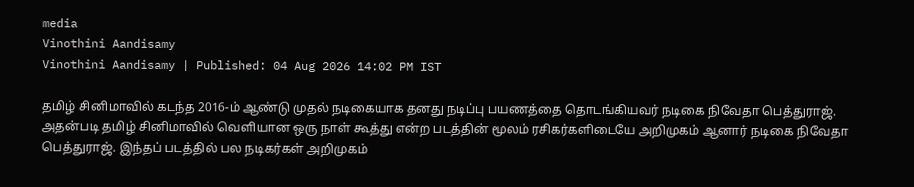media
Vinothini Aandisamy
Vinothini Aandisamy | Published: 04 Aug 2026 14:02 PM IST

தமிழ் சினிமாவில் கடந்த 2016-ம் ஆண்டு முதல் நடிகையாக தனது நடிப்பு பயணத்தை தொடங்கியவர் நடிகை நிவேதா பெத்துராஜ். அதன்படி தமிழ் சினிமாவில் வெளியான ஒரு நாள் கூத்து என்ற படத்தின் மூலம் ரசிகர்களிடையே அறிமுகம் ஆனார் நடிகை நிவேதா பெத்துராஜ். இந்தப் படத்தில் பல நடிகர்கள் அறிமுகம்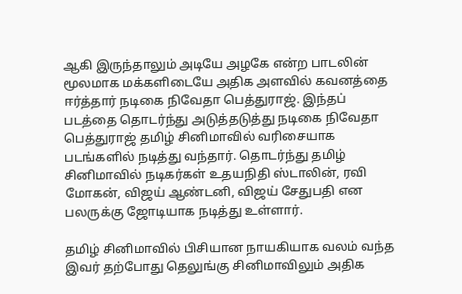ஆகி இருந்தாலும் அடியே அழகே என்ற பாடலின் மூலமாக மக்களிடையே அதிக அளவில் கவனத்தை ஈர்த்தார் நடிகை நிவேதா பெத்துராஜ். இந்தப் படத்தை தொடர்ந்து அடுத்தடுத்து நடிகை நிவேதா பெத்துராஜ் தமிழ் சினிமாவில் வரிசையாக படங்களில் நடித்து வந்தார். தொடர்ந்து தமிழ் சினிமாவில் நடிகர்கள் உதயநிதி ஸ்டாலின், ரவி மோகன், விஜய் ஆண்டனி, விஜய் சேதுபதி என பலருக்கு ஜோடியாக நடித்து உள்ளார்.

தமிழ் சினிமாவில் பிசியான நாயகியாக வலம் வந்த இவர் தற்போது தெலுங்கு சினிமாவிலும் அதிக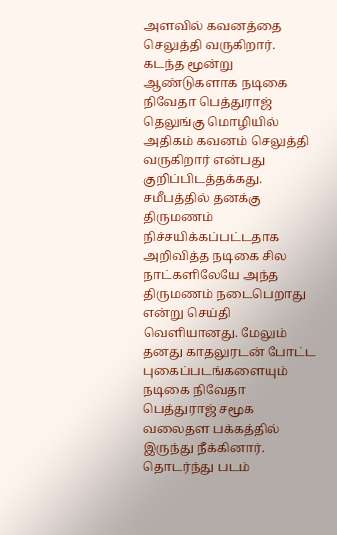அளவில் கவனத்தை செலுத்தி வருகிறார். கடந்த மூன்று ஆண்டுகளாக நடிகை நிவேதா பெத்துராஜ் தெலுங்கு மொழியில் அதிகம் கவனம் செலுத்தி வருகிறார் என்பது குறிப்பிடத்தக்கது. சமீபத்தில் தனக்கு திருமணம் நிச்சயிக்கப்பட்டதாக அறிவித்த நடிகை சில நாட்களிலேயே அந்த திருமணம் நடைபெறாது என்று செய்தி வெளியானது. மேலும் தனது காதலுரடன் போட்ட புகைப்படங்களையும் நடிகை நிவேதா பெத்துராஜ் சமூக வலைதள பக்கத்தில் இருந்து நீக்கினார். தொடர்ந்து படம்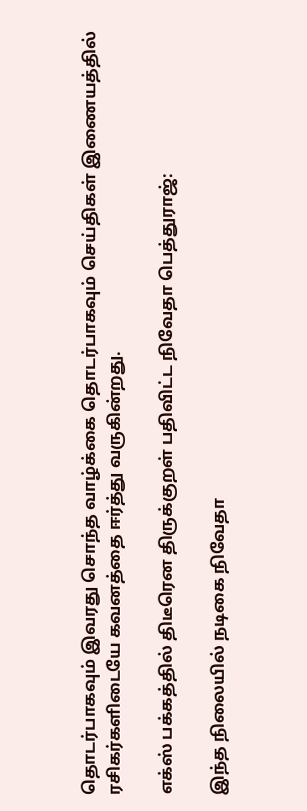தொடர்பாகவும் இவரது சொந்த வாழ்க்கை தொடர்பாகவும் செய்திகள் இணையத்தில் ரசிகர்களிடையே கவனத்தை ஈர்த்து வருகின்றது.

எக்ஸ் பக்கத்தில் திடீரென திருக்குறள் பதிவிட்ட நிவேதா பெத்துராஜ்:

இந்த நிலையில் நடிகை நிவேதா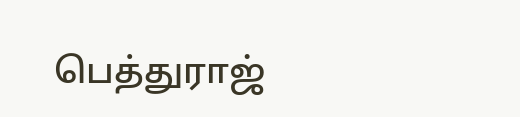பெத்துராஜ்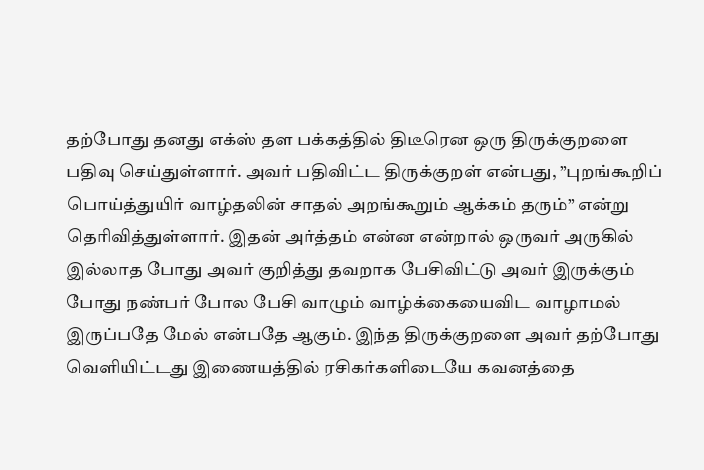தற்போது தனது எக்ஸ் தள பக்கத்தில் திடீரென ஒரு திருக்குறளை பதிவு செய்துள்ளார். அவர் பதிவிட்ட திருக்குறள் என்பது, ”புறங்கூறிப் பொய்த்துயிர் வாழ்தலின் சாதல் அறங்கூறும் ஆக்கம் தரும்” என்று தெரிவித்துள்ளார். இதன் அர்த்தம் என்ன என்றால் ஒருவர் அருகில் இல்லாத போது அவர் குறித்து தவறாக பேசிவிட்டு அவர் இருக்கும் போது நண்பர் போல பேசி வாழும் வாழ்க்கையைவிட வாழாமல் இருப்பதே மேல் என்பதே ஆகும். இந்த திருக்குறளை அவர் தற்போது வெளியிட்டது இணையத்தில் ரசிகர்களிடையே கவனத்தை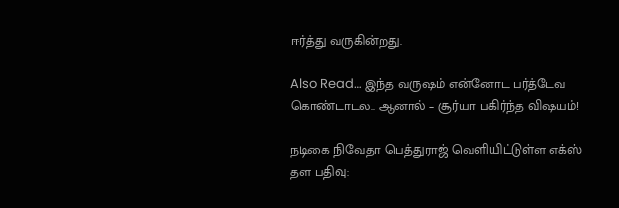ஈர்த்து வருகின்றது.

Also Read… இந்த வருஷம் என்னோட பர்த்டேவ கொண்டாடல.. ஆனால் – சூர்யா பகிர்ந்த விஷயம்!

நடிகை நிவேதா பெத்துராஜ் வெளியிட்டுள்ள எக்ஸ் தள பதிவு: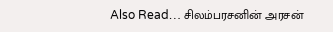Also Read… சிலம்பரசனின் அரசன்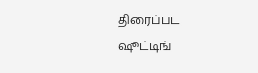திரைப்பட ஷூட்டிங்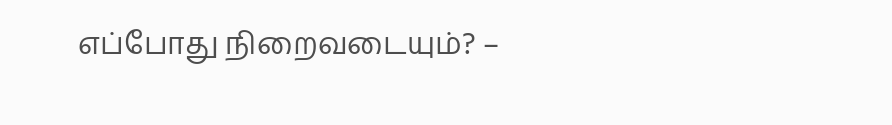எப்போது நிறைவடையும்? –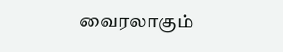வைரலாகும்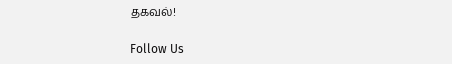தகவல்!

Follow Us